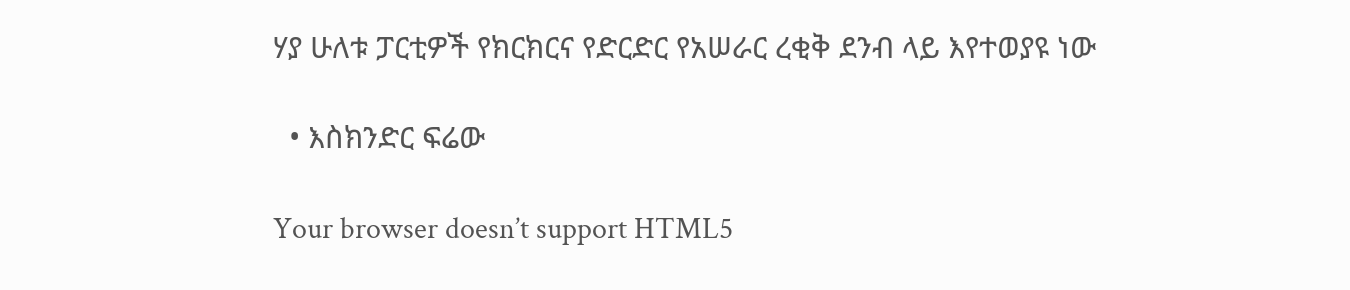ሃያ ሁለቱ ፓርቲዎች የክርክርና የድርድር የአሠራር ረቂቅ ደንብ ላይ እየተወያዩ ነው

  • እስክንድር ፍሬው

Your browser doesn’t support HTML5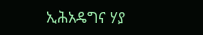ኢሕአዴግና ሃያ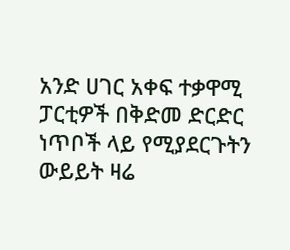አንድ ሀገር አቀፍ ተቃዋሚ ፓርቲዎች በቅድመ ድርድር ነጥቦች ላይ የሚያደርጉትን ውይይት ዛሬ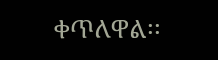ቀጥለዋል፡፡